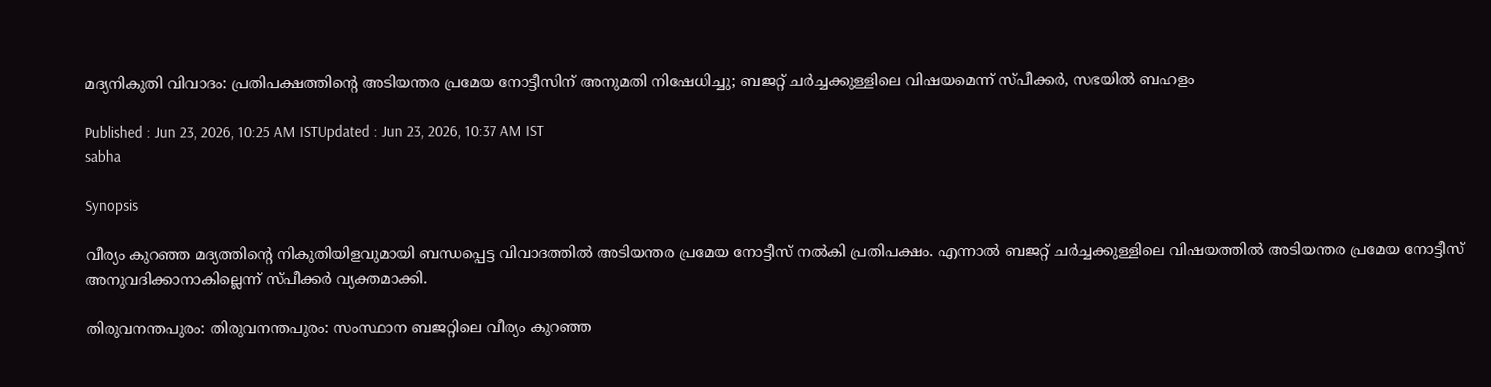മദ്യനികുതി വിവാദം: പ്രതിപക്ഷത്തിൻ്റെ അടിയന്തര പ്രമേയ നോട്ടീസിന് അനുമതി നിഷേധിച്ചു; ബജറ്റ് ചർച്ചക്കുള്ളിലെ വിഷയമെന്ന് സ്പീക്കർ, സഭയിൽ ബഹളം

Published : Jun 23, 2026, 10:25 AM ISTUpdated : Jun 23, 2026, 10:37 AM IST
sabha

Synopsis

വീര്യം കുറഞ്ഞ മദ്യത്തിന്റെ നികുതിയിളവുമായി ബന്ധപ്പെട്ട വിവാദത്തിൽ അടിയന്തര പ്രമേയ നോട്ടീസ് നൽകി പ്രതിപക്ഷം. എന്നാൽ ബജറ്റ് ചർച്ചക്കുള്ളിലെ വിഷയത്തിൽ അടിയന്തര പ്രമേയ നോട്ടീസ് അനുവദിക്കാനാകില്ലെന്ന് സ്പീക്കർ വ്യക്തമാക്കി.

തിരുവനന്തപുരം: തിരുവനന്തപുരം: സംസ്ഥാന ബജറ്റിലെ വീര്യം കുറഞ്ഞ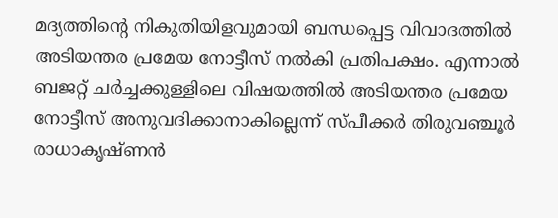മദ്യത്തിന്റെ നികുതിയിളവുമായി ബന്ധപ്പെട്ട വിവാദത്തിൽ അടിയന്തര പ്രമേയ നോട്ടീസ് നൽകി പ്രതിപക്ഷം. എന്നാൽ ബജറ്റ് ചർച്ചക്കുള്ളിലെ വിഷയത്തിൽ അടിയന്തര പ്രമേയ നോട്ടീസ് അനുവദിക്കാനാകില്ലെന്ന് സ്പീക്കർ തിരുവഞ്ചൂർ രാധാകൃഷ്ണൻ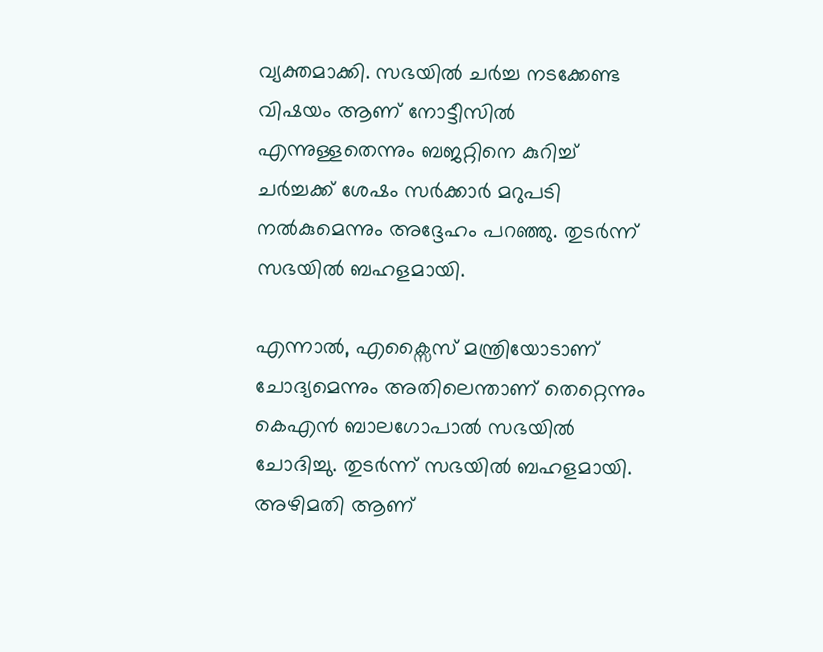വ്യക്തമാക്കി. സഭയിൽ ചർച്ച നടക്കേണ്ട വിഷയം ആണ് നോട്ടീസിൽ എന്നുള്ളതെന്നും ബജറ്റിനെ കുറിച്ച് ചർച്ചക്ക് ശേഷം സർക്കാർ മറുപടി നൽകുമെന്നും അദ്ദേഹം പറഞ്ഞു. തുടർന്ന് സഭയിൽ ബഹളമായി.

എന്നാൽ, എക്സൈസ് മന്ത്രിയോടാണ് ചോദ്യമെന്നും അതിലെന്താണ് തെറ്റെന്നും കെഎൻ ബാലഗോപാൽ സഭയിൽ ചോദിച്ചു. തുടർന്ന് സഭയിൽ ബഹളമായി. അഴിമതി ആണ്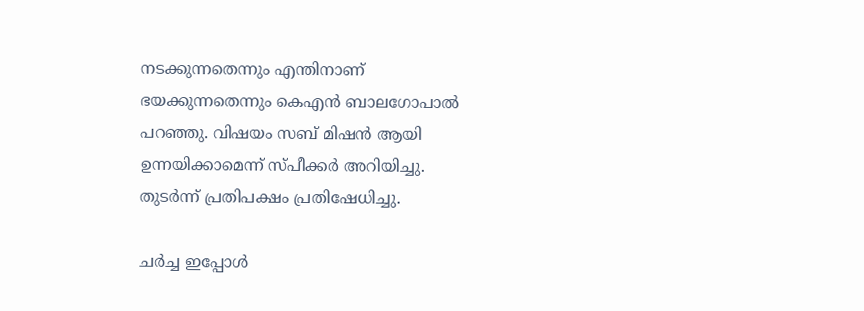നടക്കുന്നതെന്നും എന്തിനാണ് ഭയക്കുന്നതെന്നും കെഎൻ ബാലഗോപാൽ പറഞ്ഞു. വിഷയം സബ് മിഷൻ ആയി ഉന്നയിക്കാമെന്ന് സ്പീക്കർ അറിയിച്ചു. തുടർന്ന് പ്രതിപക്ഷം പ്രതിഷേധിച്ചു.

ചർച്ച ഇപ്പോൾ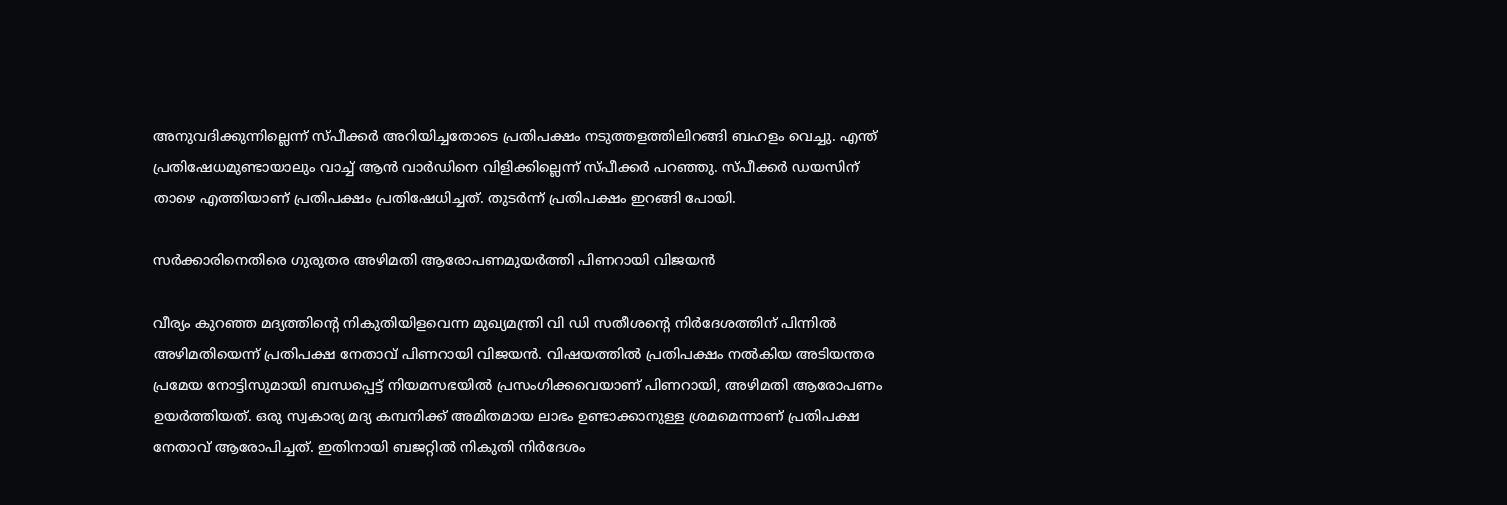അനുവദിക്കുന്നില്ലെന്ന് സ്പീക്കർ അറിയിച്ചതോടെ പ്രതിപക്ഷം നടുത്തളത്തിലിറങ്ങി ബഹളം വെച്ചു. എന്ത് പ്രതിഷേധമുണ്ടായാലും വാച്ച് ആൻ വാർഡിനെ വിളിക്കില്ലെന്ന് സ്പീക്കർ പറഞ്ഞു. സ്പീക്കർ ഡയസിന് താഴെ എത്തിയാണ് പ്രതിപക്ഷം പ്രതിഷേധിച്ചത്. തുടർന്ന് പ്രതിപക്ഷം ഇറങ്ങി പോയി.

സർക്കാരിനെതിരെ ഗുരുതര അഴിമതി ആരോപണമുയർത്തി പിണറായി വിജയൻ

വീര്യം കുറഞ്ഞ മദ്യത്തിന്റെ നികുതിയിളവെന്ന മുഖ്യമന്ത്രി വി ഡി സതീശന്‍റെ നിർദേശത്തിന് പിന്നിൽ അഴിമതിയെന്ന് പ്രതിപക്ഷ നേതാവ് പിണറായി വിജയൻ. വിഷയത്തിൽ പ്രതിപക്ഷം നൽകിയ അടിയന്തര പ്രമേയ നോട്ടിസുമായി ബന്ധപ്പെട്ട് നിയമസഭയിൽ പ്രസംഗിക്കവെയാണ് പിണറായി, അഴിമതി ആരോപണം ഉയർത്തിയത്. ഒരു സ്വകാര്യ മദ്യ കമ്പനിക്ക് അമിതമായ ലാഭം ഉണ്ടാക്കാനുള്ള ശ്രമമെന്നാണ് പ്രതിപക്ഷ നേതാവ് ആരോപിച്ചത്. ഇതിനായി ബജറ്റിൽ നികുതി നിർദേശം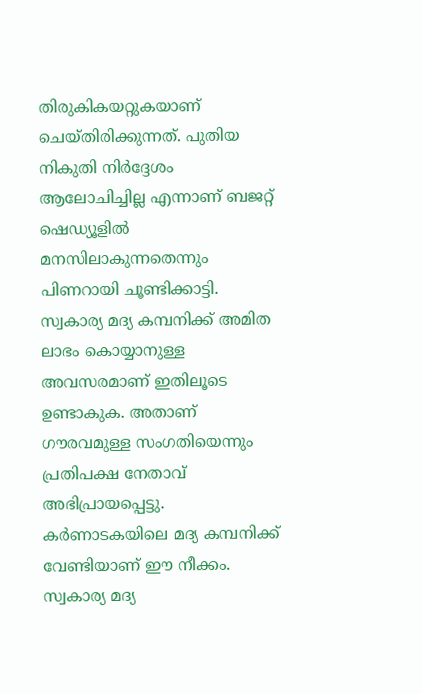തിരുകികയറ്റുകയാണ് ചെയ്തിരിക്കുന്നത്. പുതിയ നികുതി നിർദ്ദേശം ആലോചിച്ചില്ല എന്നാണ് ബജറ്റ് ഷെഡ്യൂളിൽ മനസിലാകുന്നതെന്നും പിണറായി ചൂണ്ടിക്കാട്ടി. സ്വകാര്യ മദ്യ കമ്പനിക്ക് അമിത ലാഭം കൊയ്യാനുള്ള അവസരമാണ് ഇതിലൂടെ ഉണ്ടാകുക. അതാണ് ഗൗരവമുള്ള സംഗതിയെന്നും പ്രതിപക്ഷ നേതാവ് അഭിപ്രായപ്പെട്ടു. കർണാടകയിലെ മദ്യ കമ്പനിക്ക് വേണ്ടിയാണ് ഈ നീക്കം. സ്വകാര്യ മദ്യ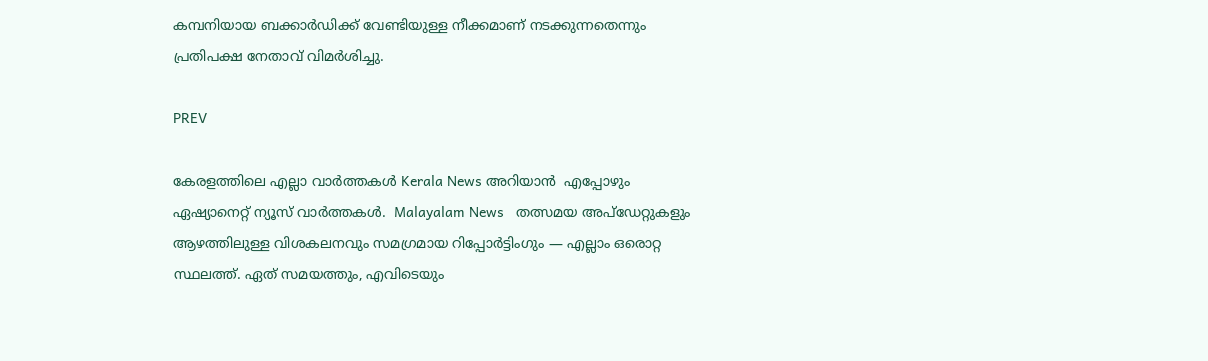കമ്പനിയായ ബക്കാർഡിക്ക് വേണ്ടിയുള്ള നീക്കമാണ് നടക്കുന്നതെന്നും പ്രതിപക്ഷ നേതാവ് വിമർശിച്ചു.

PREV

കേരളത്തിലെ എല്ലാ വാർത്തകൾ Kerala News അറിയാൻ  എപ്പോഴും ഏഷ്യാനെറ്റ് ന്യൂസ് വാർത്തകൾ.  Malayalam News   തത്സമയ അപ്‌ഡേറ്റുകളും ആഴത്തിലുള്ള വിശകലനവും സമഗ്രമായ റിപ്പോർട്ടിംഗും — എല്ലാം ഒരൊറ്റ സ്ഥലത്ത്. ഏത് സമയത്തും, എവിടെയും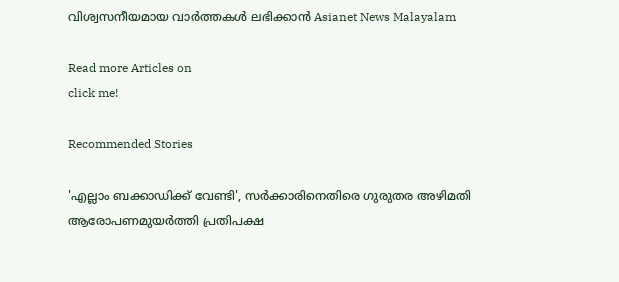വിശ്വസനീയമായ വാർത്തകൾ ലഭിക്കാൻ Asianet News Malayalam

Read more Articles on
click me!

Recommended Stories

'എല്ലാം ബക്കാഡ‍ിക്ക് വേണ്ടി', സർക്കാരിനെതിരെ ഗുരുതര അഴിമതി ആരോപണമുയർത്തി പ്രതിപക്ഷ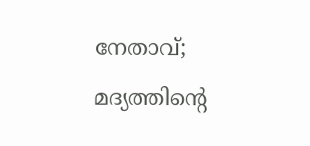നേതാവ്; മദ്യത്തിന്‍റെ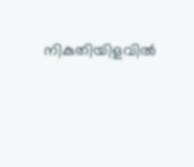നികുതിയിളവിൽ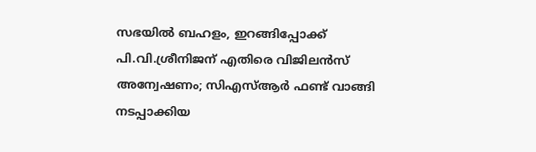സഭയിൽ ബഹളം, ഇറങ്ങിപ്പോക്ക്
പി.വി.ശ്രീനിജന് എതിരെ വിജിലൻസ് അന്വേഷണം; സിഎസ്ആര്‍ ഫണ്ട് വാങ്ങി നടപ്പാക്കിയ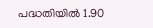പദ്ധതിയില്‍ 1.90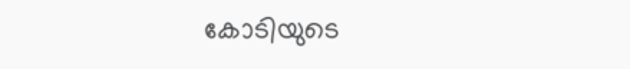കോടിയുടെ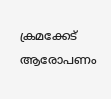ക്രമക്കേട് ആരോപണം